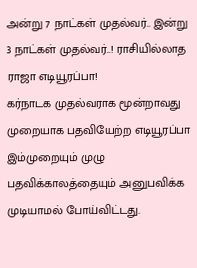அன்று 7 நாட்கள் முதல்வர்.. இன்று 3 நாட்கள் முதல்வர்..! ராசியில்லாத ராஜா எடியூரப்பா!
கர்நாடக முதல்வராக மூன்றாவது முறையாக பதவியேற்ற எடியூரப்பா இம்முறையும் முழு பதவிக்காலத்தையும் அனுபவிக்க முடியாமல் போய்விட்டது.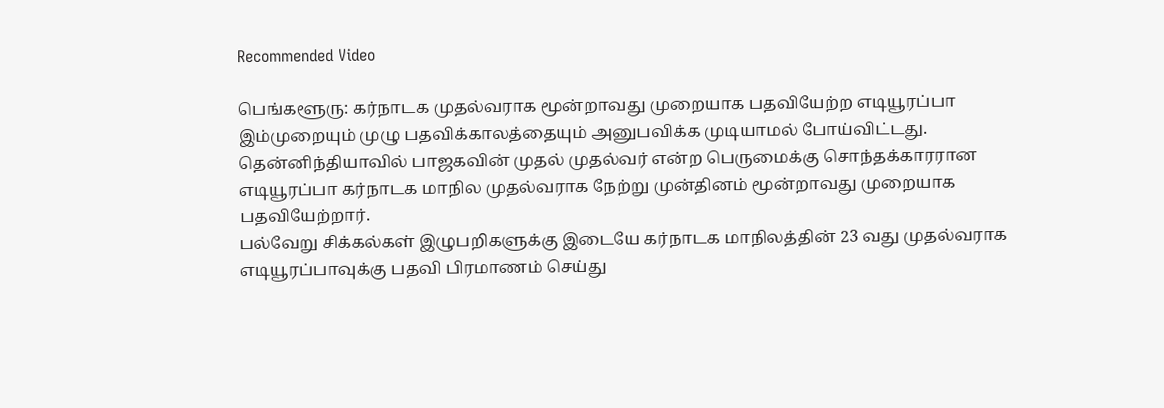Recommended Video

பெங்களூரு: கர்நாடக முதல்வராக மூன்றாவது முறையாக பதவியேற்ற எடியூரப்பா இம்முறையும் முழு பதவிக்காலத்தையும் அனுபவிக்க முடியாமல் போய்விட்டது.
தென்னிந்தியாவில் பாஜகவின் முதல் முதல்வர் என்ற பெருமைக்கு சொந்தக்காரரான எடியூரப்பா கர்நாடக மாநில முதல்வராக நேற்று முன்தினம் மூன்றாவது முறையாக பதவியேற்றார்.
பல்வேறு சிக்கல்கள் இழுபறிகளுக்கு இடையே கர்நாடக மாநிலத்தின் 23 வது முதல்வராக எடியூரப்பாவுக்கு பதவி பிரமாணம் செய்து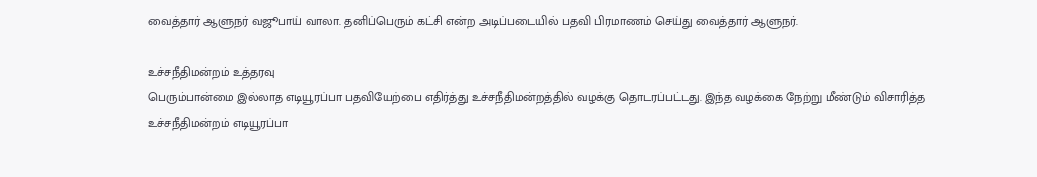வைத்தார் ஆளுநர் வஜூபாய் வாலா. தனிப்பெரும் கட்சி என்ற அடிப்படையில் பதவி பிரமாணம் செய்து வைத்தார் ஆளுநர்.

உச்சநீதிமன்றம் உத்தரவு
பெரும்பான்மை இல்லாத எடியூரப்பா பதவியேற்பை எதிர்த்து உச்சநீதிமன்றத்தில் வழக்கு தொடரப்பட்டது. இந்த வழக்கை நேற்று மீண்டும் விசாரித்த உச்சநீதிமன்றம் எடியூரப்பா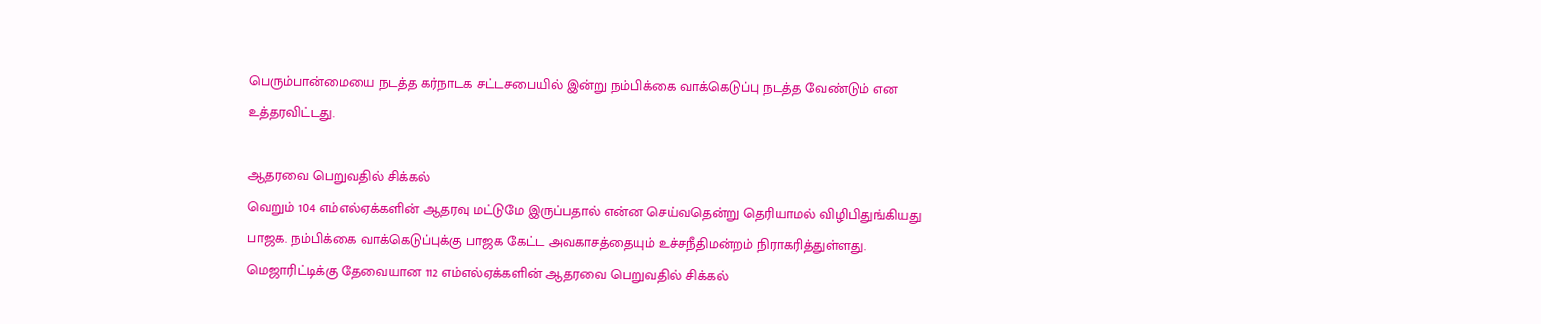பெரும்பான்மையை நடத்த கர்நாடக சட்டசபையில் இன்று நம்பிக்கை வாக்கெடுப்பு நடத்த வேண்டும் என உத்தரவிட்டது.

ஆதரவை பெறுவதில் சிக்கல்
வெறும் 104 எம்எல்ஏக்களின் ஆதரவு மட்டுமே இருப்பதால் என்ன செய்வதென்று தெரியாமல் விழிபிதுங்கியது பாஜக. நம்பிக்கை வாக்கெடுப்புக்கு பாஜக கேட்ட அவகாசத்தையும் உச்சநீதிமன்றம் நிராகரித்துள்ளது. மெஜாரிட்டிக்கு தேவையான 112 எம்எல்ஏக்களின் ஆதரவை பெறுவதில் சிக்கல்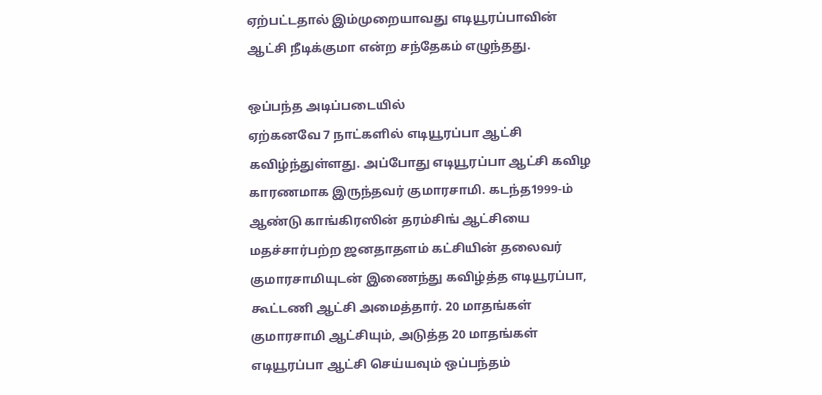ஏற்பட்டதால் இம்முறையாவது எடியூரப்பாவின் ஆட்சி நீடிக்குமா என்ற சந்தேகம் எழுந்தது.

ஒப்பந்த அடிப்படையில்
ஏற்கனவே 7 நாட்களில் எடியூரப்பா ஆட்சி கவிழ்ந்துள்ளது. அப்போது எடியூரப்பா ஆட்சி கவிழ காரணமாக இருந்தவர் குமாரசாமி. கடந்த1999-ம் ஆண்டு காங்கிரஸின் தரம்சிங் ஆட்சியை மதச்சார்பற்ற ஜனதாதளம் கட்சியின் தலைவர் குமாரசாமியுடன் இணைந்து கவிழ்த்த எடியூரப்பா, கூட்டணி ஆட்சி அமைத்தார். 20 மாதங்கள் குமாரசாமி ஆட்சியும், அடுத்த 20 மாதங்கள் எடியூரப்பா ஆட்சி செய்யவும் ஒப்பந்தம்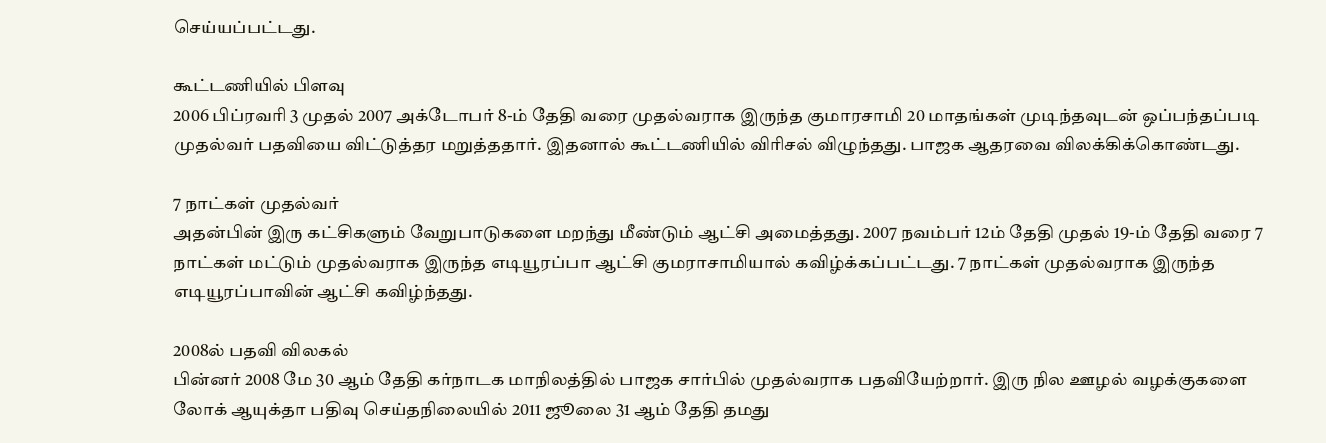செய்யப்பட்டது.

கூட்டணியில் பிளவு
2006 பிப்ரவரி 3 முதல் 2007 அக்டோபர் 8-ம் தேதி வரை முதல்வராக இருந்த குமாரசாமி 20 மாதங்கள் முடிந்தவுடன் ஒப்பந்தப்படி முதல்வர் பதவியை விட்டுத்தர மறுத்ததார். இதனால் கூட்டணியில் விரிசல் விழுந்தது. பாஜக ஆதரவை விலக்கிக்கொண்டது.

7 நாட்கள் முதல்வர்
அதன்பின் இரு கட்சிகளும் வேறுபாடுகளை மறந்து மீண்டும் ஆட்சி அமைத்தது. 2007 நவம்பர் 12ம் தேதி முதல் 19-ம் தேதி வரை 7 நாட்கள் மட்டும் முதல்வராக இருந்த எடியூரப்பா ஆட்சி குமராசாமியால் கவிழ்க்கப்பட்டது. 7 நாட்கள் முதல்வராக இருந்த எடியூரப்பாவின் ஆட்சி கவிழ்ந்தது.

2008ல் பதவி விலகல்
பின்னர் 2008 மே 30 ஆம் தேதி கர்நாடக மாநிலத்தில் பாஜக சார்பில் முதல்வராக பதவியேற்றார். இரு நில ஊழல் வழக்குகளை லோக் ஆயுக்தா பதிவு செய்தநிலையில் 2011 ஜூலை 31 ஆம் தேதி தமது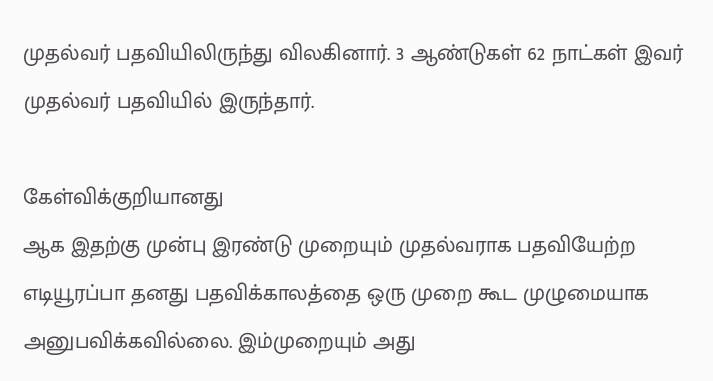முதல்வர் பதவியிலிருந்து விலகினார். 3 ஆண்டுகள் 62 நாட்கள் இவர் முதல்வர் பதவியில் இருந்தார்.

கேள்விக்குறியானது
ஆக இதற்கு முன்பு இரண்டு முறையும் முதல்வராக பதவியேற்ற எடியூரப்பா தனது பதவிக்காலத்தை ஒரு முறை கூட முழுமையாக அனுபவிக்கவில்லை. இம்முறையும் அது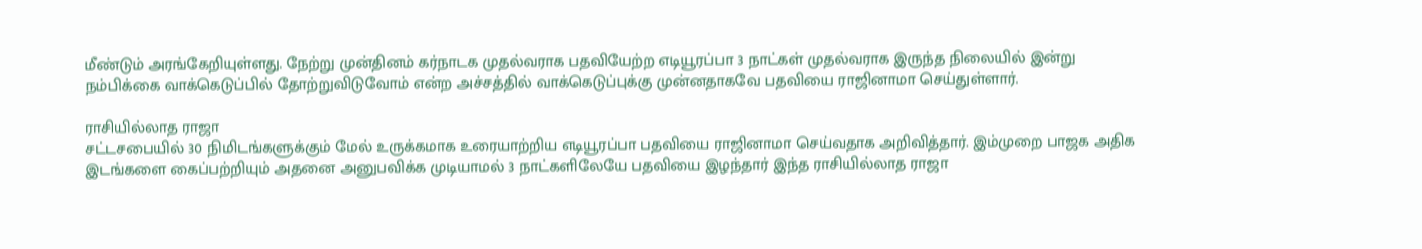மீண்டும் அரங்கேறியுள்ளது. நேற்று முன்தினம் கர்நாடக முதல்வராக பதவியேற்ற எடியூரப்பா 3 நாட்கள் முதல்வராக இருந்த நிலையில் இன்று நம்பிக்கை வாக்கெடுப்பில் தோற்றுவிடுவோம் என்ற அச்சத்தில் வாக்கெடுப்புக்கு முன்னதாகவே பதவியை ராஜினாமா செய்துள்ளார்.

ராசியில்லாத ராஜா
சட்டசபையில் 30 நிமிடங்களுக்கும் மேல் உருக்கமாக உரையாற்றிய எடியூரப்பா பதவியை ராஜினாமா செய்வதாக அறிவித்தார். இம்முறை பாஜக அதிக இடங்களை கைப்பற்றியும் அதனை அனுபவிக்க முடியாமல் 3 நாட்களிலேயே பதவியை இழந்தார் இந்த ராசியில்லாத ராஜா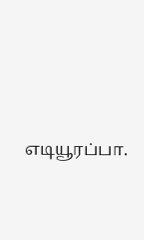எடியூரப்பா.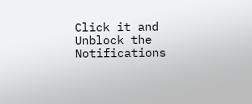Click it and Unblock the Notifications